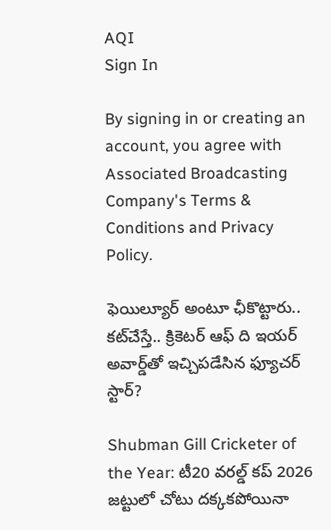AQI
Sign In

By signing in or creating an account, you agree with Associated Broadcasting Company's Terms & Conditions and Privacy Policy.

ఫెయిల్యూర్ అంటూ ఛీకొట్టారు.. కట్‌చేస్తే.. క్రికెటర్ ఆఫ్ ది ఇయర్ అవార్డ్‌తో ఇచ్చిపడేసిన ఫ్యూచర్ స్టార్?

Shubman Gill Cricketer of the Year: టీ20 వరల్డ్ కప్ 2026 జట్టులో చోటు దక్కకపోయినా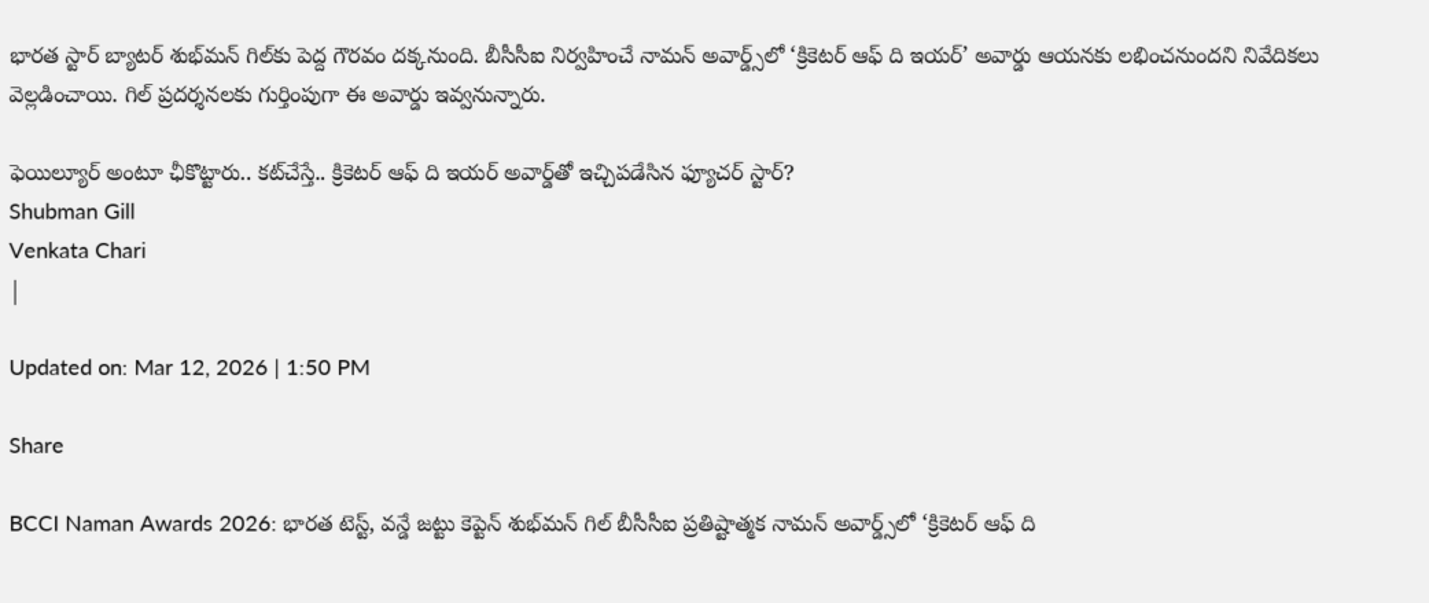భారత స్టార్ బ్యాటర్ శుభ్‌మన్ గిల్‌కు పెద్ద గౌరవం దక్కనుంది. బీసీసీఐ నిర్వహించే నామన్ అవార్డ్స్‌లో ‘క్రికెటర్ ఆఫ్ ది ఇయర్’ అవార్డు ఆయనకు లభించనుందని నివేదికలు వెల్లడించాయి. గిల్ ప్రదర్శనలకు గుర్తింపుగా ఈ అవార్డు ఇవ్వనున్నారు.

ఫెయిల్యూర్ అంటూ ఛీకొట్టారు.. కట్‌చేస్తే.. క్రికెటర్ ఆఫ్ ది ఇయర్ అవార్డ్‌తో ఇచ్చిపడేసిన ఫ్యూచర్ స్టార్?
Shubman Gill
Venkata Chari
|

Updated on: Mar 12, 2026 | 1:50 PM

Share

BCCI Naman Awards 2026: భారత టెస్ట్, వన్డే జట్టు కెప్టెన్ శుభ్‌మన్ గిల్ బీసీసీఐ ప్రతిష్టాత్మక నామన్ అవార్డ్స్‌లో ‘క్రికెటర్ ఆఫ్ ది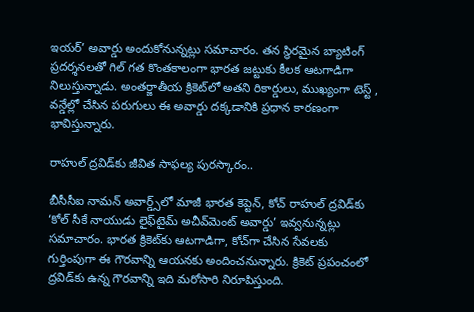ఇయర్’ అవార్డు అందుకోనున్నట్లు సమాచారం. తన స్థిరమైన బ్యాటింగ్ ప్రదర్శనలతో గిల్ గత కొంతకాలంగా భారత జట్టుకు కీలక ఆటగాడిగా నిలుస్తున్నాడు. అంతర్జాతీయ క్రికెట్‌లో అతని రికార్డులు, ముఖ్యంగా టెస్ట్ , వన్డేల్లో చేసిన పరుగులు ఈ అవార్డు దక్కడానికి ప్రధాన కారణంగా భావిస్తున్నారు.

రాహుల్ ద్రవిడ్‌కు జీవిత సాఫల్య పురస్కారం..

బీసీసీఐ నామన్ అవార్డ్స్‌లో మాజీ భారత కెప్టెన్, కోచ్ రాహుల్ ద్రవిడ్‌కు ‘కోల్ సీకే నాయుడు లైఫ్‌టైమ్ అచీవ్‌మెంట్ అవార్డు’ ఇవ్వనున్నట్లు సమాచారం. భారత క్రికెట్‌కు ఆటగాడిగా, కోచ్‌గా చేసిన సేవలకు గుర్తింపుగా ఈ గౌరవాన్ని ఆయనకు అందించనున్నారు. క్రికెట్ ప్రపంచంలో ద్రవిడ్‌కు ఉన్న గౌరవాన్ని ఇది మరోసారి నిరూపిస్తుంది.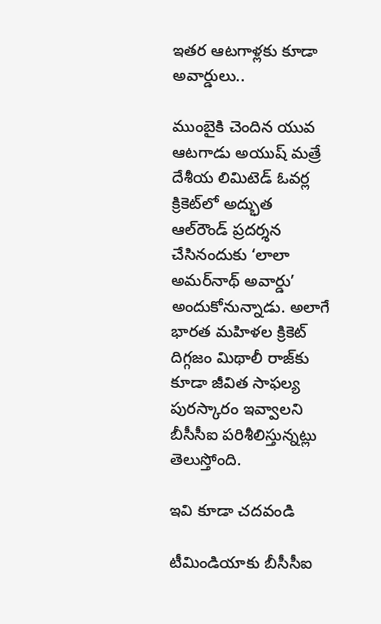ఇతర ఆటగాళ్లకు కూడా అవార్డులు..

ముంబైకి చెందిన యువ ఆటగాడు అయుష్ మత్రే దేశీయ లిమిటెడ్ ఓవర్ల క్రికెట్‌లో అద్భుత ఆల్‌రౌండ్ ప్రదర్శన చేసినందుకు ‘లాలా అమర్‌నాథ్ అవార్డు’ అందుకోనున్నాడు. అలాగే భారత మహిళల క్రికెట్ దిగ్గజం మిథాలీ రాజ్‌కు కూడా జీవిత సాఫల్య పురస్కారం ఇవ్వాలని బీసీసీఐ పరిశీలిస్తున్నట్లు తెలుస్తోంది.

ఇవి కూడా చదవండి

టీమిండియాకు బీసీసీఐ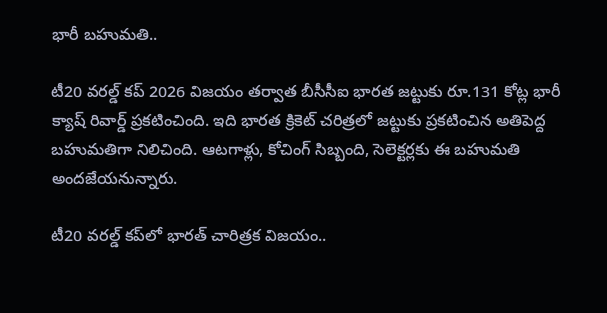భారీ బహుమతి..

టీ20 వరల్డ్ కప్ 2026 విజయం తర్వాత బీసీసీఐ భారత జట్టుకు రూ.131 కోట్ల భారీ క్యాష్ రివార్డ్ ప్రకటించింది. ఇది భారత క్రికెట్ చరిత్రలో జట్టుకు ప్రకటించిన అతిపెద్ద బహుమతిగా నిలిచింది. ఆటగాళ్లు, కోచింగ్ సిబ్బంది, సెలెక్టర్లకు ఈ బహుమతి అందజేయనున్నారు.

టీ20 వరల్డ్ కప్‌లో భారత్ చారిత్రక విజయం..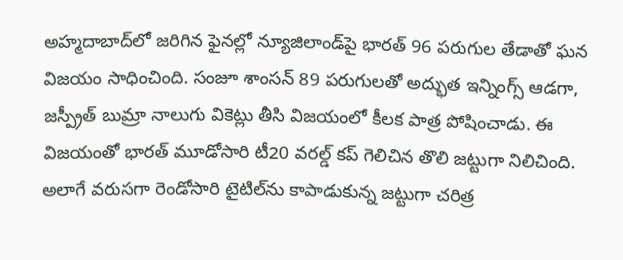అహ్మదాబాద్‌లో జరిగిన ఫైనల్లో న్యూజిలాండ్‌పై భారత్ 96 పరుగుల తేడాతో ఘన విజయం సాధించింది. సంజూ శాంసన్ 89 పరుగులతో అద్భుత ఇన్నింగ్స్ ఆడగా, జస్ప్రీత్ బుమ్రా నాలుగు వికెట్లు తీసి విజయంలో కీలక పాత్ర పోషించాడు. ఈ విజయంతో భారత్ మూడోసారి టీ20 వరల్డ్ కప్ గెలిచిన తొలి జట్టుగా నిలిచింది. అలాగే వరుసగా రెండోసారి టైటిల్‌ను కాపాడుకున్న జట్టుగా చరిత్ర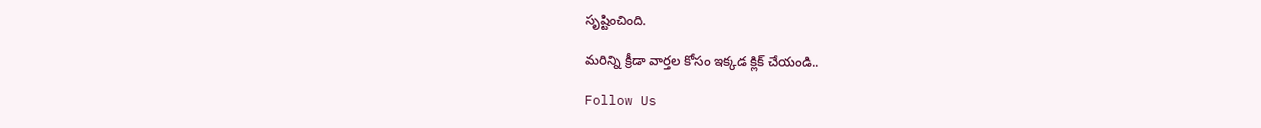సృష్టించింది.

మరిన్ని క్రీడా వార్తల కోసం ఇక్కడ క్లిక్ చేయండి..

Follow Us